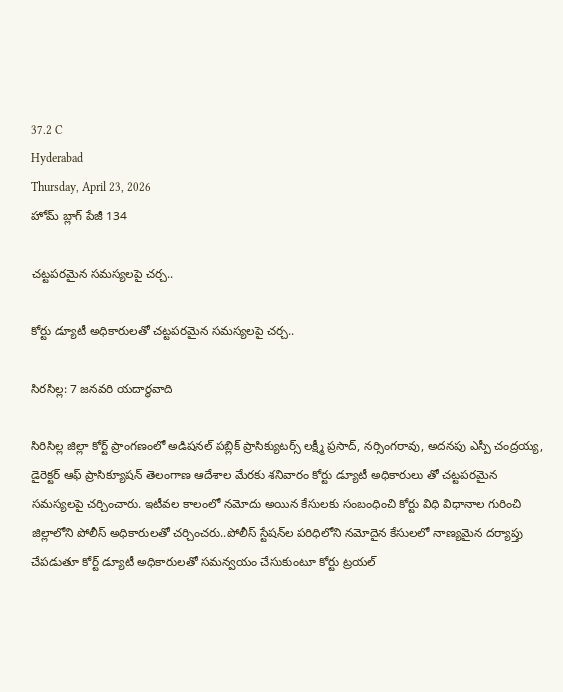37.2 C
Hyderabad
Thursday, April 23, 2026
హోమ్ బ్లాగ్ పేజీ 134

చట్టపరమైన సమస్యలపై చర్చ..

కోర్టు డ్యూటీ అధికారులతో చట్టపరమైన సమస్యలపై చర్చ..

సిరసిల్ల: 7 జనవరి యదార్థవాది

సిరిసిల్ల జిల్లా కోర్ట్ ప్రాంగణంలో అడిషనల్ పబ్లిక్ ప్రాసిక్యుటర్స్ లక్ష్మీ ప్రసాద్, నర్సింగరావు, అదనపు ఎస్పీ చంద్రయ్య, డైరెక్టర్ ఆఫ్ ప్రాసిక్యూషన్ తెలంగాణ ఆదేశాల మేరకు శనివారం కోర్టు డ్యూటీ అధికారులు తో చట్టపరమైన సమస్యలపై చర్చించారు. ఇటీవల కాలంలో నమోదు అయిన కేసులకు సంబంధించి కోర్టు విధి విధానాల గురించి జిల్లాలోని పోలీస్ అధికారులతో చర్చించరు..పోలీస్ స్టేషన్‌ల పరిధిలోని నమోదైన కేసులలో నాణ్యమైన దర్యాప్తు చేపడుతూ కోర్ట్ డ్యూటీ అధికారులతో సమన్వయం చేసుకుంటూ కోర్టు ట్రయల్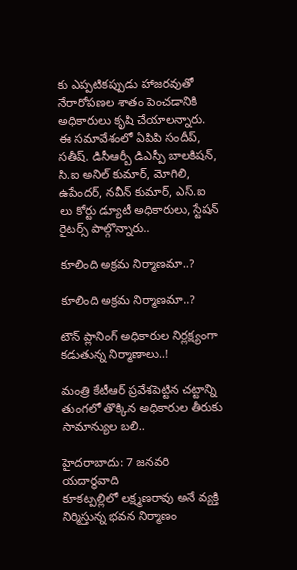కు ఎప్పటికప్పుడు హాజరవుతో నేరారోపణల శాతం పెంచడానికి అధికారులు కృషి చేయాలన్నారు. ఈ సమావేశంలో ఏపిపి సందీప్, సతీష్. డిసీఆర్బీ డిఎస్పీ బాలకిషన్, సి.ఐ అనిల్ కుమార్, మోగిలి, ఉపేందర్, నవీన్ కుమార్, ఎస్.ఐ లు కోర్టు డ్యూటీ అధికారులు, స్టేషన్ రైటర్స్ పాల్గొన్నారు..

కూలింది అక్రమ నిర్మాణమా..?

కూలింది అక్రమ నిర్మాణమా..?

టౌన్ ప్లానింగ్ అధికారుల నిర్లక్ష్యంగా కడుతున్న నిర్మాణాలు..!

మంత్రి కేటీఆర్ ప్రవేశపెట్టిన చట్టాన్ని తుంగలో తొక్కిన అధికారుల తీరుకు సామాన్యుల బలి..

హైదరాబాదు: 7 జనవరి యదార్థవాది
కూకట్పల్లిలో లక్ష్మణరావు అనే వ్యక్తి నిర్మిస్తున్న భవన నిర్మాణం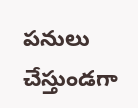పనులు చేస్తుండగా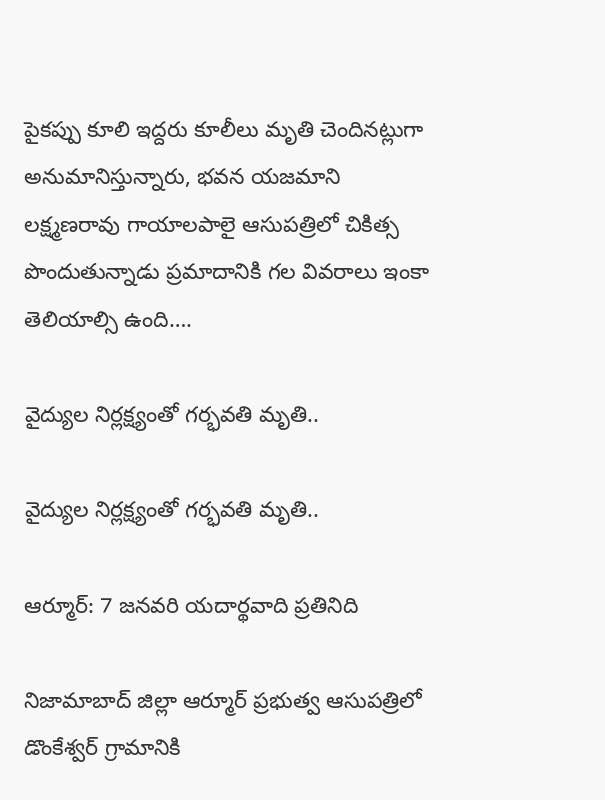పైకప్పు కూలి ఇద్దరు కూలీలు మృతి చెందినట్లుగా అనుమానిస్తున్నారు, భవన యజమాని లక్ష్మణరావు గాయాలపాలై ఆసుపత్రిలో చికిత్స పొందుతున్నాడు ప్రమాదానికి గల వివరాలు ఇంకా తెలియాల్సి ఉంది….

వైద్యుల నిర్లక్ష్యంతో గర్భవతి మృతి..

వైద్యుల నిర్లక్ష్యంతో గర్భవతి మృతి..

ఆర్మూర్: 7 జనవరి యదార్థవాది ప్రతినిది

నిజామాబాద్ జిల్లా ఆర్మూర్ ప్రభుత్వ ఆసుపత్రిలో డొంకేశ్వర్ గ్రామానికి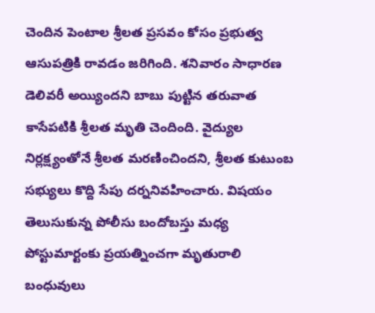చెందిన పెంటాల శ్రీలత ప్రసవం కోసం ప్రభుత్వ ఆసుపత్రికి రావడం జరిగింది. శనివారం సాధారణ డెలివరీ అయ్యిందని బాబు పుట్టిన తరువాత కాసేపటికి శ్రీలత మృతి చెందింది. వైద్యుల నిర్లక్ష్యంతోనే శ్రీలత మరణించిందని, శ్రీలత కుటుంబ సభ్యులు కొద్ది సేపు దర్ననివహించారు. విషయం తెలుసుకున్న పోలీసు బందోబస్తు మధ్య పోస్టుమార్టంకు ప్రయత్నించగా మృతురాలి బంధువులు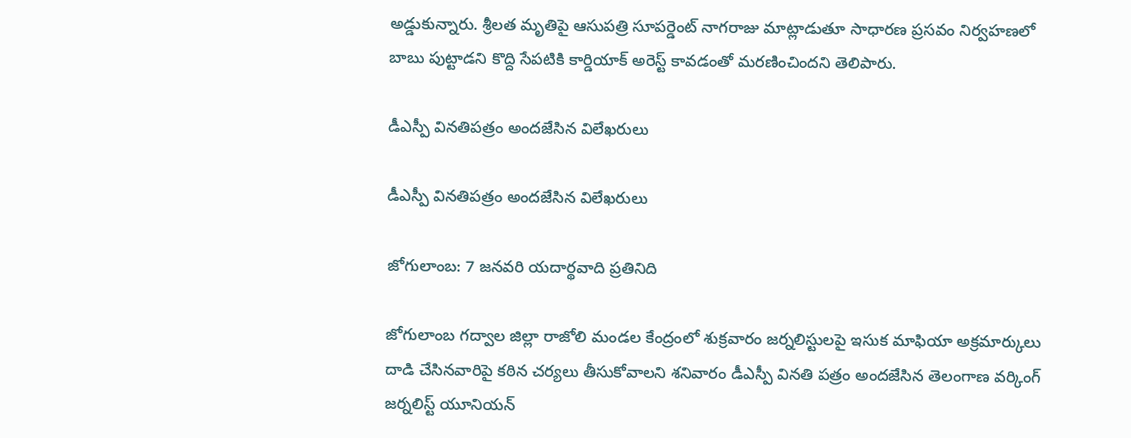అడ్డుకున్నారు. శ్రీలత మృతిపై ఆసుపత్రి సూపర్డెంట్ నాగరాజు మాట్లాడుతూ సాధారణ ప్రసవం నిర్వహణలో బాబు పుట్టాడని కొద్ది సేపటికి కార్డియాక్ అరెస్ట్ కావడంతో మరణించిందని తెలిపారు.

డీఎస్పీ వినతిపత్రం అందజేసిన విలేఖరులు

డీఎస్పీ వినతిపత్రం అందజేసిన విలేఖరులు

జోగులాంబ: 7 జనవరి యదార్థవాది ప్రతినిది

జోగులాంబ గద్వాల జిల్లా రాజోలి మండల కేంద్రంలో శుక్రవారం జర్నలిస్టులపై ఇసుక మాఫియా అక్రమార్కులు దాడి చేసినవారిపై కఠిన చర్యలు తీసుకోవాలని శనివారం డీఎస్పీ వినతి పత్రం అందజేసిన తెలంగాణ వర్కింగ్ జర్నలిస్ట్ యూనియన్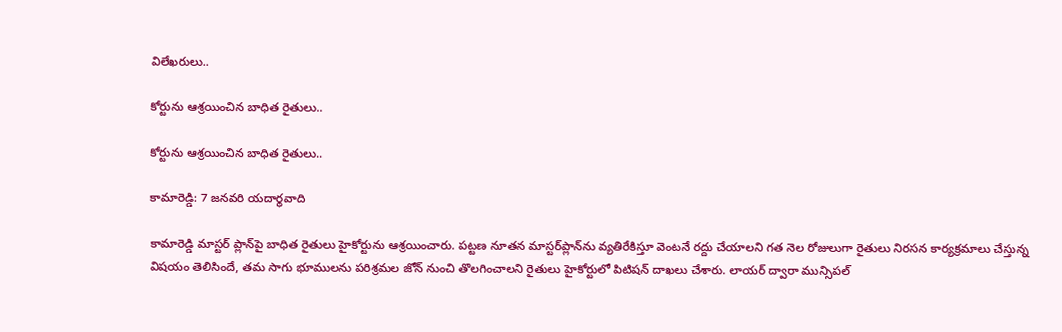విలేఖరులు..

కోర్టును ఆశ్రయించిన బాధిత రైతులు..

కోర్టును ఆశ్రయించిన బాధిత రైతులు..

కామారెడ్డి: 7 జనవరి యదార్థవాది

కామారెడ్డి మాస్టర్‌ ప్లాన్‌పై బాధిత రైతులు హైకోర్టును ఆశ్రయించారు. పట్టణ నూతన మాస్టర్‌ప్లాన్‌ను వ్యతిరేకిస్తూ వెంటనే రద్దు చేయాలని గత నెల రోజులుగా రైతులు నిరసన కార్యక్రమాలు చేస్తున్న విషయం తెలిసిందే, తమ సాగు భూములను పరిశ్రమల జోన్‌ నుంచి తొలగించాలని రైతులు హైకోర్టులో పిటిషన్‌ దాఖలు చేశారు. లాయర్‌ ద్వారా మున్సిపల్‌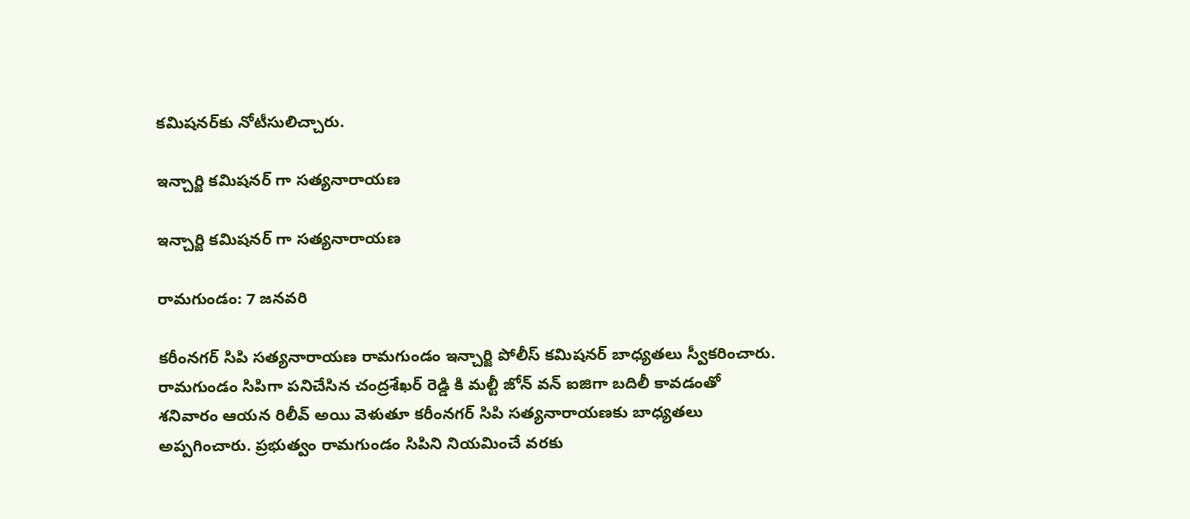కమిషనర్‌కు నోటీసులిచ్చారు.

ఇన్చార్జి కమిషనర్ గా సత్యనారాయణ

ఇన్చార్జి కమిషనర్ గా సత్యనారాయణ

రామగుండం: 7 జనవరి

కరీంనగర్ సిపి సత్యనారాయణ రామగుండం ఇన్చార్జి పోలీస్ కమిషనర్ బాధ్యతలు స్వీకరించారు. రామగుండం సిపిగా పనిచేసిన చంద్రశేఖర్ రెడ్డి కి మల్టీ జోన్ వన్ ఐజిగా బదిలీ కావడంతో శనివారం ఆయన రిలీవ్ అయి వెళుతూ కరీంనగర్ సిపి సత్యనారాయణకు బాధ్యతలు అప్పగించారు. ప్రభుత్వం రామగుండం సిపిని నియమించే వరకు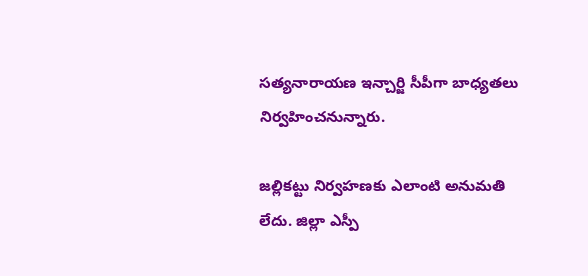సత్యనారాయణ ఇన్చార్జి సీపీగా బాధ్యతలు నిర్వహించనున్నారు.

జల్లికట్టు నిర్వహణకు ఎలాంటి అనుమతి లేదు. జిల్లా ఎస్పీ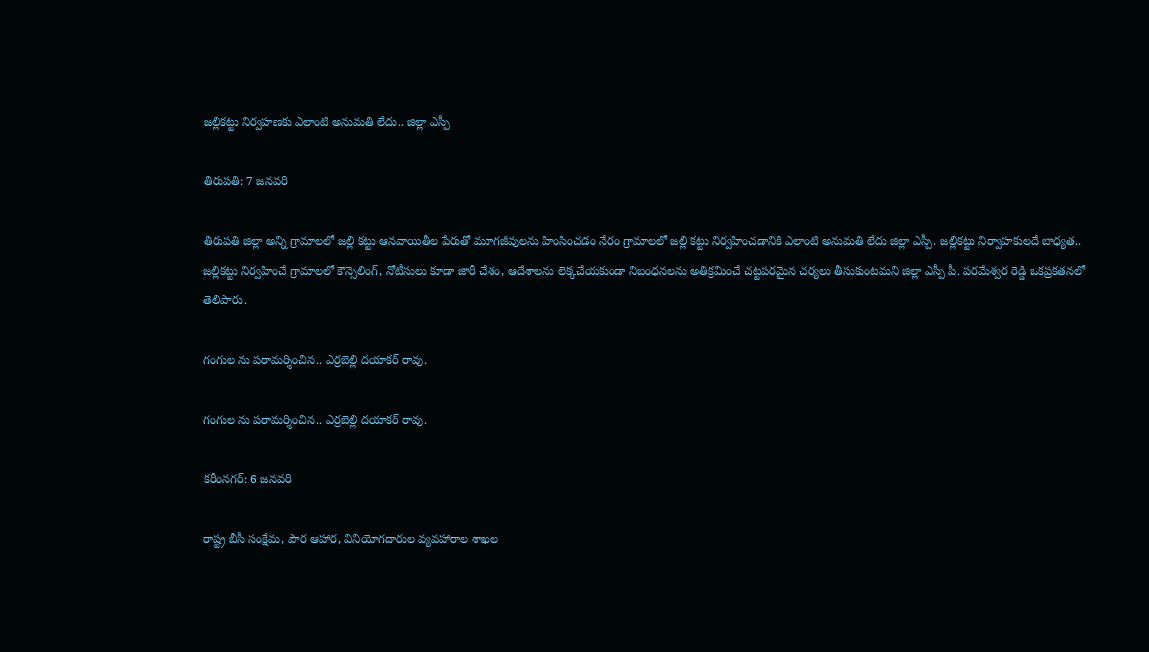జల్లికట్టు నిర్వహణకు ఎలాంటి అనుమతి లేదు.. జిల్లా ఎస్పీ

తిరుపతి: 7 జనవరి

తిరుపతి జిల్లా అన్ని గ్రామాలలో జల్లి కట్టు ఆనవాయితీల పేరుతో మూగజీవులను హింసించడం నేరం గ్రామాలలో జల్లి కట్టు నిర్వహించడానికి ఎలాంటి అనుమతి లేదు జిల్లా ఎస్పీ. జల్లికట్టు నిర్వాహకులదే బాధ్యత.. జల్లికట్టు నిర్వహించే గ్రామాలలో కౌన్సెలింగ్, నోటీసులు కూడా జారీ చేశం, ఆదేశాలను లెక్కచేయకుండా నిబంధనలను అతిక్రమించే చట్టపరమైన చర్యలు తీసుకుంటమని జిల్లా ఎస్పీ పీ. పరమేశ్వర రెడ్డి ఒకప్రకతనలో తెలిపారు.

గంగుల ను పరామర్శించిన.. ఎర్రబెల్లి దయాకర్ రావు.

గంగుల ను పరామర్శించిన.. ఎర్రబెల్లి దయాకర్ రావు.

కరీంనగర్: 6 జనవరి

రాష్ట్ర బీసీ సంక్షేమ, పౌర ఆహార, వినియోగదారుల వ్యవహారాల శాఖల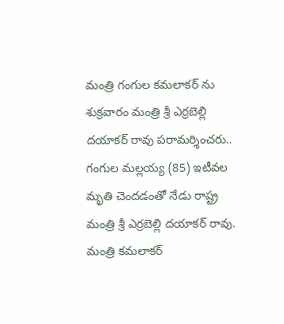మంత్రి గంగుల కమలాకర్ ను శుక్రవారం మంత్రి శ్రీ ఎర్రబెల్లి దయాకర్ రావు పరామర్శించరు.. గంగుల మల్లయ్య (85) ఇటీవల మృతి చెందడంతో నేడు రాష్ట్ర మంత్రి శ్రీ ఎర్రబెల్లి దయాకర్ రావు. మంత్రి కమలాకర్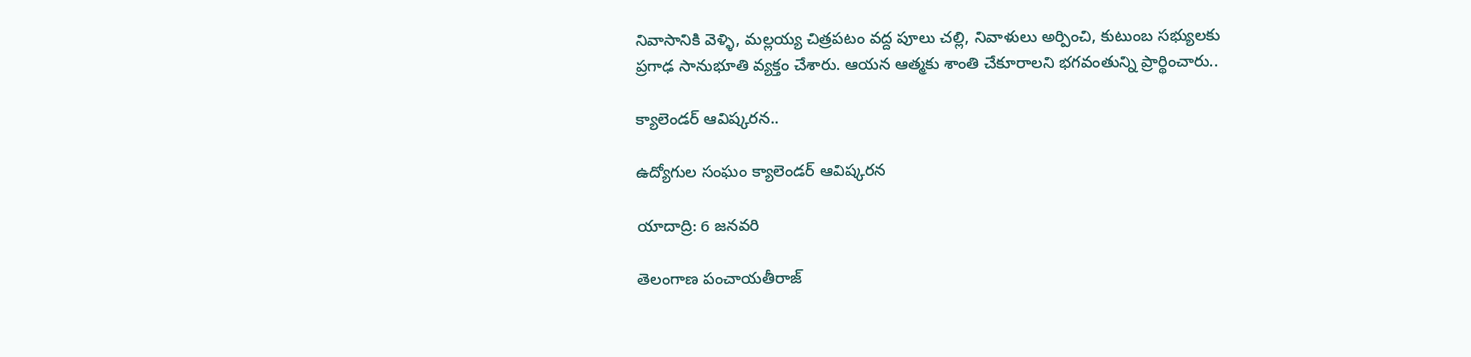నివాసానికి వెళ్ళి, మల్లయ్య చిత్రపటం వద్ద పూలు చల్లి, నివాళులు అర్పించి, కుటుంబ సభ్యులకు ప్రగాఢ సానుభూతి వ్యక్తం చేశారు. ఆయన ఆత్మకు శాంతి చేకూరాలని భగవంతున్ని ప్రార్థించారు..

క్యాలెండర్ ఆవిష్కరన..

ఉద్యోగుల సంఘం క్యాలెండర్ ఆవిష్కరన

యాదాద్రి: 6 జనవరి

తెలంగాణ పంచాయతీరాజ్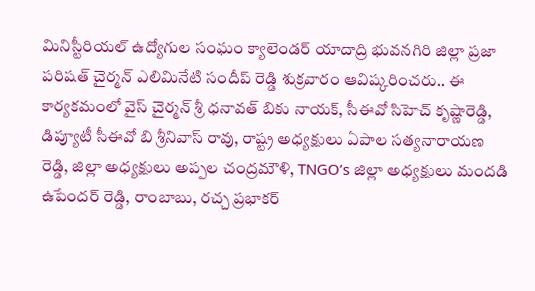మినిస్టీరియల్ ఉద్యోగుల సంఘం క్యాలెండర్ యాదాద్రి భువనగిరి జిల్లా ప్రజా పరిషత్ చైర్మన్ ఎలిమినేటి సందీప్ రెడ్డి శుక్రవారం ఆవిష్కరించరు.. ఈ కార్యకమంలో వైస్ చైర్మన్ శ్రీ ధనావత్ బికు నాయక్, సీఈవో సిహెచ్ కృష్ణారెడ్డి, డిప్యూటీ సీఈవో బి శ్రీనివాస్ రావు, రాష్ట్ర అధ్యక్షులు ఏపాల సత్యనారాయణ రెడ్డి, జిల్లా అధ్యక్షులు అప్పల చంద్రమౌళి, TNGO’s జిల్లా అధ్యక్షులు మందడి ఉపేందర్ రెడ్డి, రాంబాబు, రచ్చ ప్రభాకర్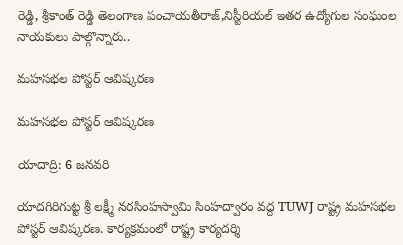రెడ్డి, శ్రీకాంత్ రెడ్డి తెలంగాణ పంచాయతీరాజ్,నిస్టీరియల్ ఇతర ఉద్యోగుల సంఘంల నాయకులు పాల్గొన్నారు..

మహసభల పోస్టర్ ఆవిష్కరణ

మహసభల పోస్టర్ ఆవిష్కరణ

యాదాద్రి: 6 జనవరి

యాదగిరిగుట్ట శ్రీ లక్ష్మీ నరసింహస్వామి సింహద్వారం వద్ద TUWJ రాష్ట్ర మహసభల పోస్టర్ ఆవిష్కరణ. కార్యక్రమంలో రాష్ట్ర కార్యదర్శి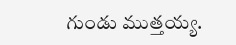గుండు ముత్తయ్య.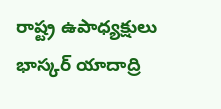రాష్ట్ర ఉపాధ్యక్షులు భాస్కర్ యాదాద్రి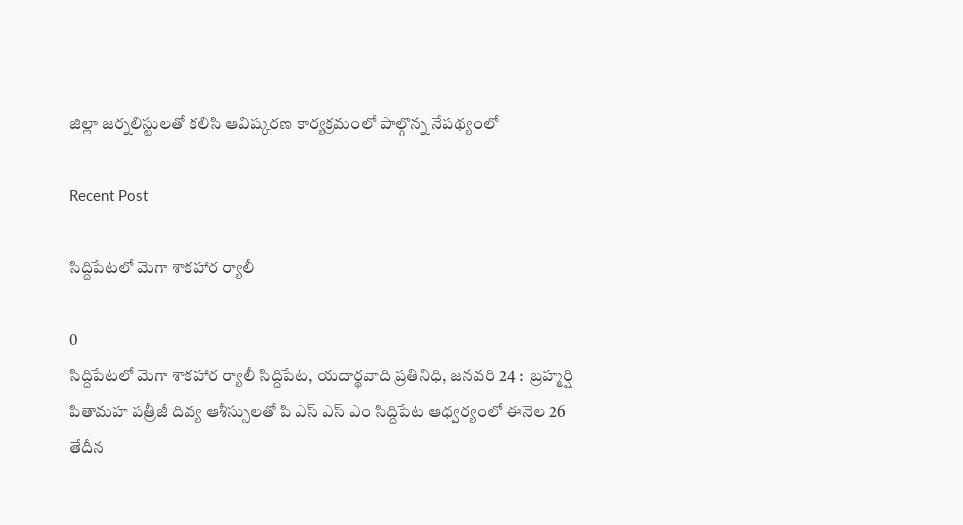జిల్లా జర్నలిస్టులతో కలిసి ఆవిష్కరణ కార్యక్రమంలో పాల్గొన్న నేపథ్యంలో

Recent Post

సిద్దిపేటలో మెగా శాకహార ర్యాలీ

0
సిద్దిపేటలో మెగా శాకహార ర్యాలీ సిద్దిపేట, యదార్థవాది ప్రతినిధి, జనవరి 24 :  బ్రహ్మర్షి పితామహ పత్రీజీ దివ్య ఆశీస్సులతో పి ఎస్ ఎస్ ఎం సిద్దిపేట ఆధ్వర్యంలో ఈనెల 26 తేదీన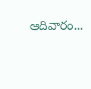ఆదివారం...